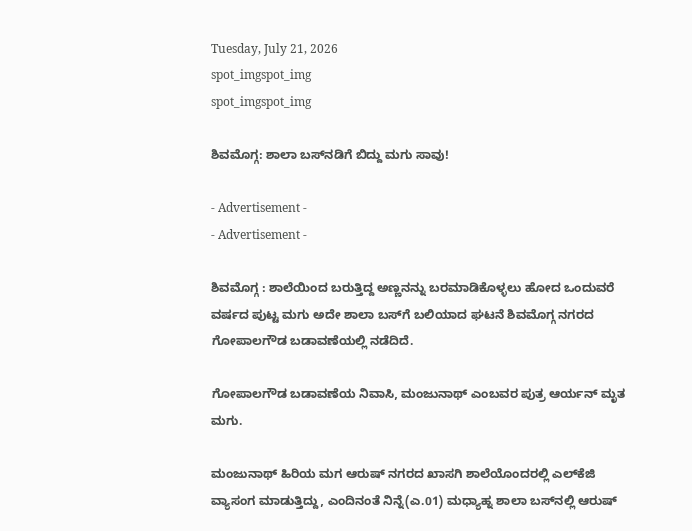Tuesday, July 21, 2026
spot_imgspot_img
spot_imgspot_img

ಶಿವಮೊಗ್ಗ: ಶಾಲಾ ಬಸ್‌ನಡಿಗೆ ಬಿದ್ದು ಮಗು ಸಾವು!

- Advertisement -
- Advertisement -

ಶಿವಮೊಗ್ಗ : ಶಾಲೆಯಿಂದ ಬರುತ್ತಿದ್ದ ಅಣ್ಣನನ್ನು ಬರಮಾಡಿಕೊಳ್ಳಲು ಹೋದ ಒಂದುವರೆ ವರ್ಷದ ಪುಟ್ಟ ಮಗು ಅದೇ ಶಾಲಾ ಬಸ್‌ಗೆ ಬಲಿಯಾದ ಘಟನೆ ಶಿವಮೊಗ್ಗ ನಗರದ ಗೋಪಾಲಗೌಡ ಬಡಾವಣೆಯಲ್ಲಿ ನಡೆದಿದೆ.

ಗೋಪಾಲಗೌಡ ಬಡಾವಣೆಯ ನಿವಾಸಿ, ಮಂಜುನಾಥ್ ಎಂಬವರ ಪುತ್ರ ಆರ್ಯನ್ ಮೃತ ಮಗು.

ಮಂಜುನಾಥ್ ಹಿರಿಯ ಮಗ ಆರುಷ್ ನಗರದ ಖಾಸಗಿ ಶಾಲೆಯೊಂದರಲ್ಲಿ ಎಲ್‌ಕೆಜಿ ವ್ಯಾಸಂಗ ಮಾಡುತ್ತಿದ್ದು, ಎಂದಿನಂತೆ ನಿನ್ನೆ(ಎ.01) ಮಧ್ಯಾಹ್ನ ಶಾಲಾ ಬಸ್‌ನಲ್ಲಿ ಆರುಷ್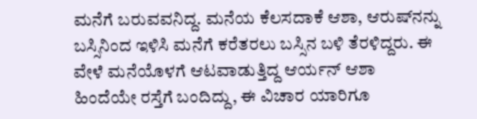ಮನೆಗೆ ಬರುವವನಿದ್ದ. ಮನೆಯ ಕೆಲಸದಾಕೆ ಆಶಾ, ಆರುಷ್‌ನನ್ನು ಬಸ್ಸಿನಿಂದ ಇಳಿಸಿ ಮನೆಗೆ ಕರೆತರಲು ಬಸ್ಸಿನ ಬಳಿ ತೆರಳಿದ್ದರು. ಈ ವೇಳೆ ಮನೆಯೊಳಗೆ ಆಟವಾಡುತ್ತಿದ್ದ ಆರ್ಯನ್ ಆಶಾ ಹಿಂದೆಯೇ ರಸ್ತೆಗೆ ಬಂದಿದ್ದು, ಈ ವಿಚಾರ ಯಾರಿಗೂ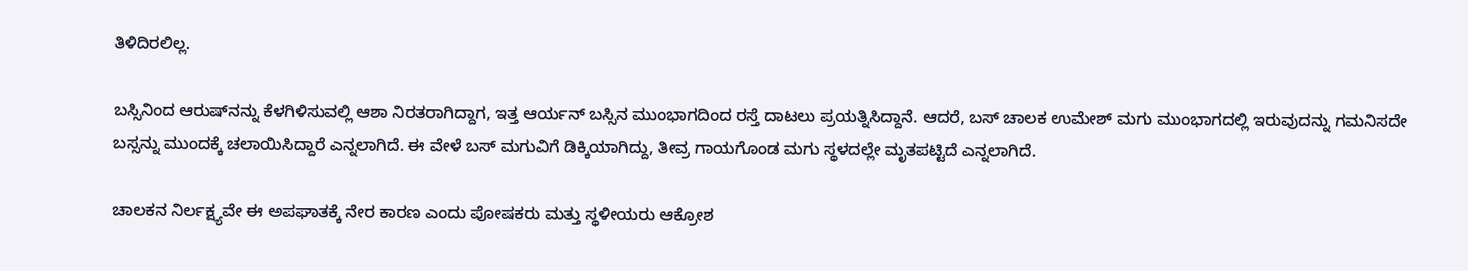ತಿಳಿದಿರಲಿಲ್ಲ.

ಬಸ್ಸಿನಿಂದ ಆರುಷ್‌ನನ್ನು ಕೆಳಗಿಳಿಸುವಲ್ಲಿ ಆಶಾ ನಿರತರಾಗಿದ್ದಾಗ, ಇತ್ತ ಆರ್ಯನ್ ಬಸ್ಸಿನ ಮುಂಭಾಗದಿಂದ ರಸ್ತೆ ದಾಟಲು ಪ್ರಯತ್ನಿಸಿದ್ದಾನೆ. ಆದರೆ, ಬಸ್ ಚಾಲಕ ಉಮೇಶ್ ಮಗು ಮುಂಭಾಗದಲ್ಲಿ ಇರುವುದನ್ನು ಗಮನಿಸದೇ ಬಸ್ಸನ್ನು ಮುಂದಕ್ಕೆ ಚಲಾಯಿಸಿದ್ದಾರೆ ಎನ್ನಲಾಗಿದೆ. ಈ ವೇಳೆ ಬಸ್ ಮಗುವಿಗೆ ಡಿಕ್ಕಿಯಾಗಿದ್ದು, ತೀವ್ರ ಗಾಯಗೊಂಡ ಮಗು ಸ್ಥಳದಲ್ಲೇ ಮೃತಪಟ್ಟಿದೆ ಎನ್ನಲಾಗಿದೆ.

ಚಾಲಕನ ನಿರ್ಲಕ್ಷ್ಯವೇ ಈ ಅಪಘಾತಕ್ಕೆ ನೇರ ಕಾರಣ ಎಂದು ಪೋಷಕರು ಮತ್ತು ಸ್ಥಳೀಯರು ಆಕ್ರೋಶ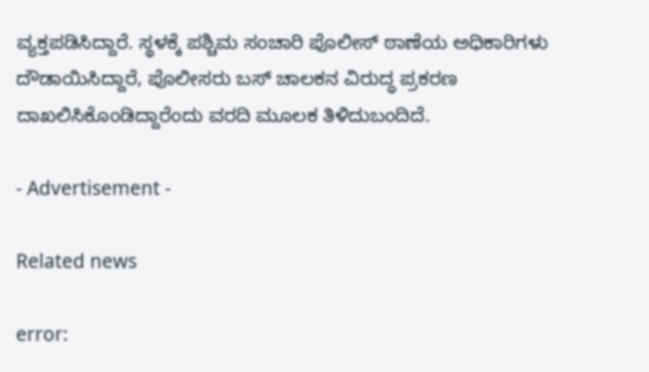ವ್ಯಕ್ತಪಡಿಸಿದ್ದಾರೆ. ಸ್ಥಳಕ್ಕೆ ಪಶ್ಚಿಮ ಸಂಚಾರಿ ಪೊಲೀಸ್ ಠಾಣೆಯ ಅಧಿಕಾರಿಗಳು ದೌಡಾಯಿಸಿದ್ದಾರೆ, ಪೊಲೀಸರು ಬಸ್ ಚಾಲಕನ ವಿರುದ್ಧ ಪ್ರಕರಣ ದಾಖಲಿಸಿಕೊಂಡಿದ್ದಾರೆಂದು ವರದಿ ಮೂಲಕ ತಿಳಿದುಬಂದಿದೆ.

- Advertisement -

Related news

error: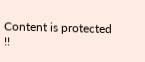Content is protected !!